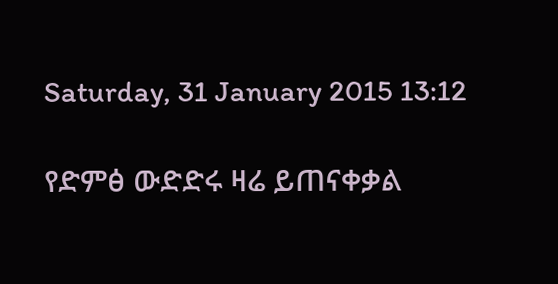Saturday, 31 January 2015 13:12

የድምፅ ውድድሩ ዛሬ ይጠናቀቃል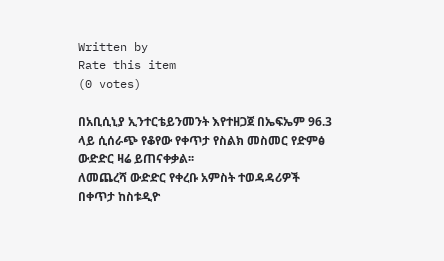Written by
Rate this item
(0 votes)

በአቢሲኒያ ኢንተርቴይንመንት እየተዘጋጀ በኤፍኤም 96.3 ላይ ሲሰራጭ የቆየው የቀጥታ የስልክ መስመር የድምፅ ውድድር ዛሬ ይጠናቀቃል፡፡
ለመጨረሻ ውድድር የቀረቡ አምስት ተወዳዳሪዎች በቀጥታ ከስቱዲዮ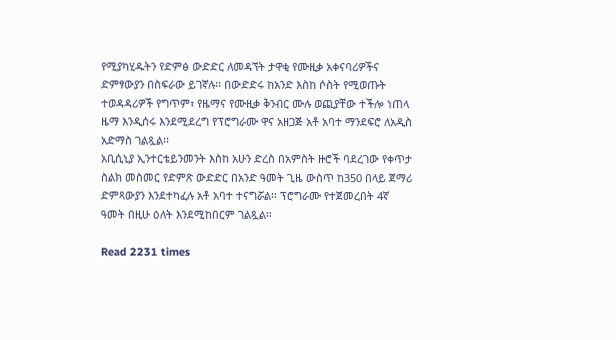የሚያካሂዱትን የድምፅ ውድድር ለመዳኘት ታዋቂ የሙዚቃ አቀናባሪዎችና ድምፃውያን በስፍራው ይገኛሉ፡፡ በውድድሩ ከአንድ እስከ ሶስት የሚወጡት ተወዳዳሪዎች የግጥም፣ የዜማና የሙዚቃ ቅንብር ሙሉ ወጪያቸው ተችሎ ነጠላ ዜማ እንዲሰሩ እንደሚደረግ የፕሮግራሙ ዋና አዘጋጅ አቶ አባተ ማንደፍሮ ለአዲስ አድማስ ገልጿል፡፡
አቢሲኒያ ኢንተርቴይንመንት እስከ አሁን ድረስ በአምስት ዙሮች ባደረገው የቀጥታ ስልክ መስመር የድምጽ ውድድር በአንድ ዓመት ጊዜ ውስጥ ከ350 በላይ ጀማሪ ድምጻውያን እንደተካፈሉ አቶ አባተ ተናግሯል፡፡ ፕሮግራሙ የተጀመረበት 4ኛ ዓመት በዚሁ ዕለት እንደሚከበርም ገልጿል፡፡

Read 2231 times